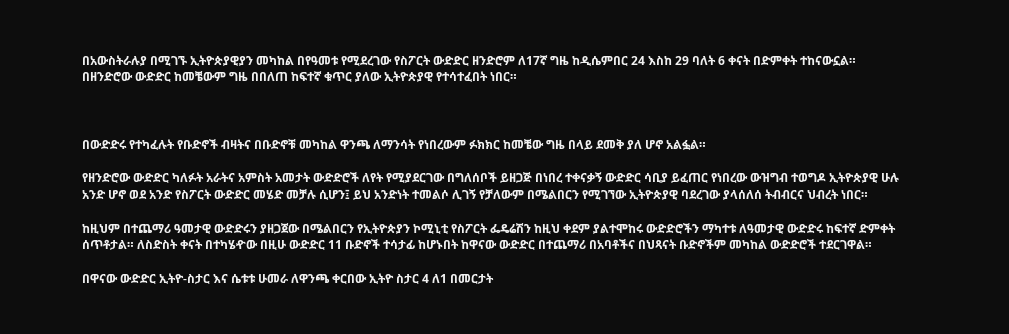በአውስትራሉያ በሚገኙ ኢትዮጵያዊያን መካከል በየዓመቱ የሚደረገው የስፖርት ውድድር ዘንድሮም ለ17ኛ ግዜ ከዲሴምበር 24 እስከ 29 ባለት 6 ቀናት በድምቀት ተከናውኗል። በዘንድሮው ውድድር ከመቼውም ግዜ በበለጠ ከፍተኛ ቁጥር ያለው ኢትዮጵያዊ የተሳተፈበት ነበር።



በውድድሩ የተካፈሉት የቡድኖች ብዛትና በቡድኖቹ መካከል ዋንጫ ለማንሳት የነበረውም ፉክክር ከመቼው ግዜ በላይ ደመቅ ያለ ሆኖ አልፏል።

የዘንድሮው ውድድር ካለፉት አራትና አምስት አመታት ውድድሮች ለየት የሚያደርገው በግለሰቦች ይዘጋጅ በነበረ ተቀናቃኝ ውድድር ሳቢያ ይፈጠር የነበረው ውዝግብ ተወግዶ ኢትዮጵያዊ ሁሉ አንድ ሆኖ ወደ አንድ የስፖርት ውድድር መሄድ መቻሉ ሲሆን፤ ይህ አንድነት ተመልሶ ሊገኝ የቻለውም በሜልበርን የሚገኘው ኢትዮጵያዊ ባደረገው ያላሰለሰ ትብብርና ህብረት ነበር።

ከዚህም በተጨማሪ ዓመታዊ ውድድሩን ያዘጋጀው በሜልበርን የኢትዮጵያን ኮሚኒቲ የስፖርት ፌዴሬሽን ከዚህ ቀደም ያልተሞከሩ ውድድሮችን ማካተቱ ለዓመታዊ ውድድሩ ከፍተኛ ድምቀት ሰጥቶታል። ለስድስት ቀናት በተካሄዯው በዚሁ ውድድር 11 ቡድኖች ተሳታፊ ከሆኑበት ከዋናው ውድድር በተጨማሪ በአባቶችና በህጻናት ቡድኖችም መካከል ውድድሮች ተደርገዋል።

በዋናው ውድድር ኢትዮ-ስታር እና ሴቱቱ ሁመራ ለዋንጫ ቀርበው ኢትዮ ስታር 4 ለ1 በመርታት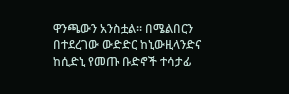ዋንጫውን አንስቷል። በሜልበርን በተደረገው ውድድር ከኒውዚላንድና ከሲድኒ የመጡ ቡድኖች ተሳታፊ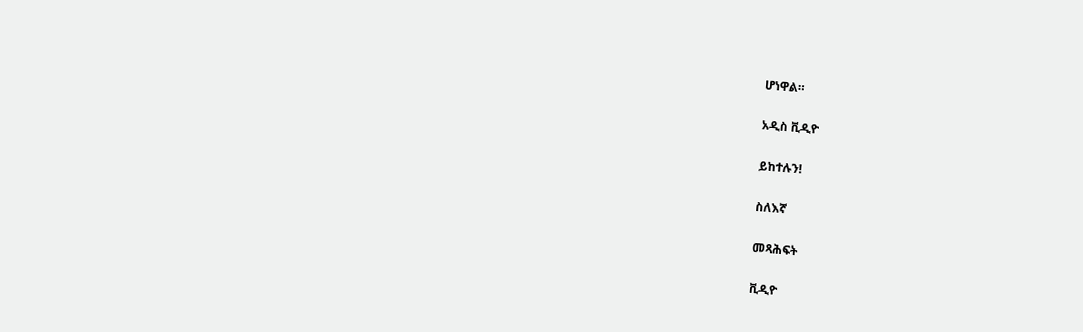ሆነዋል።

አዲስ ቪዲዮ

ይከተሉን!

ስለእኛ

መጻሕፍት

ቪዲዮ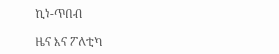ኪነ-ጥበብ

ዜና እና ፖለቲካ